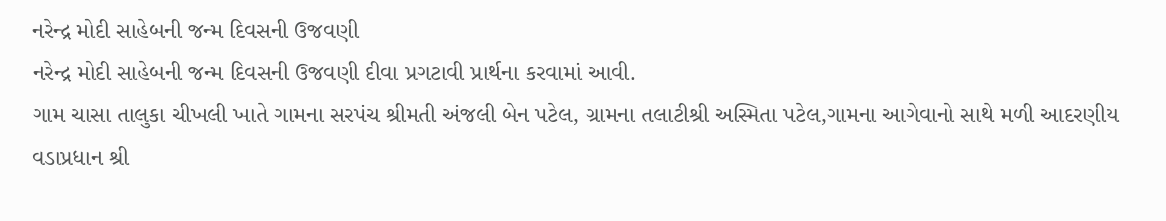નરેન્દ્ર મોદી સાહેબની જન્મ દિવસની ઉજવણી
નરેન્દ્ર મોદી સાહેબની જન્મ દિવસની ઉજવણી દીવા પ્રગટાવી પ્રાર્થના કરવામાં આવી.
ગામ ચાસા તાલુકા ચીખલી ખાતે ગામના સરપંચ શ્રીમતી અંજલી બેન પટેલ, ગ્રામના તલાટીશ્રી અસ્મિતા પટેલ,ગામના આગેવાનો સાથે મળી આદરણીય વડાપ્રધાન શ્રી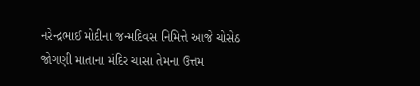નરેન્દ્રભાઈ મોદીના જન્મદિવસ નિમિત્તે આજે ચોસેઠ જોગણી માતાના મંદિર ચાસા તેમના ઉત્તમ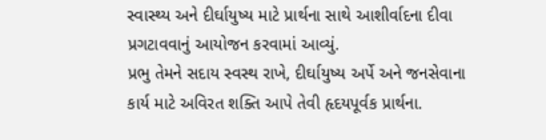સ્વાસ્થ્ય અને દીર્ઘાયુષ્ય માટે પ્રાર્થના સાથે આશીર્વાદના દીવા પ્રગટાવવાનું આયોજન કરવામાં આવ્યું.
પ્રભુ તેમને સદાય સ્વસ્થ રાખે, દીર્ઘાયુષ્ય અર્પે અને જનસેવાના કાર્ય માટે અવિરત શક્તિ આપે તેવી હૃદયપૂર્વક પ્રાર્થના.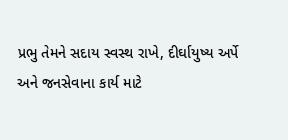પ્રભુ તેમને સદાય સ્વસ્થ રાખે, દીર્ઘાયુષ્ય અર્પે અને જનસેવાના કાર્ય માટે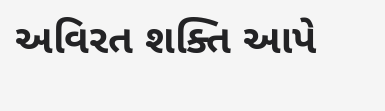અવિરત શક્તિ આપે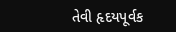તેવી હૃદયપૂર્વક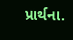પ્રાર્થના.